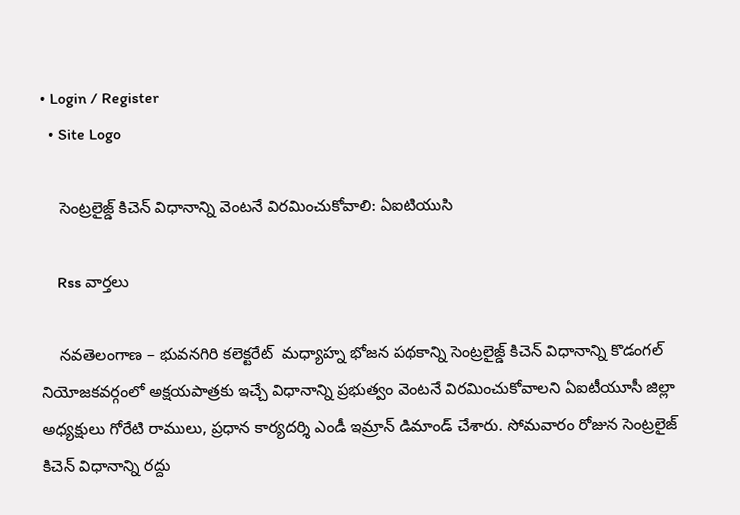• Login / Register
  • Site Logo

    సెంట్రలైజ్డ్ కిచెన్ విధానాన్ని వెంటనే విరమించుకోవాలి: ఏఐటియుసి

    Rss వార్తలు

    నవతెలంగాణ – భువనగిరి కలెక్టరేట్  మధ్యాహ్న భోజన పథకాన్ని సెంట్రలైజ్డ్ కిచెన్ విధానాన్ని కొడంగల్ నియోజకవర్గంలో అక్షయపాత్రకు ఇచ్చే విధానాన్ని ప్రభుత్వం వెంటనే విరమించుకోవాలని ఏఐటీయూసీ జిల్లా అధ్యక్షులు గోరేటి రాములు, ప్రధాన కార్యదర్శి ఎండీ ఇమ్రాన్ డిమాండ్ చేశారు. సోమవారం రోజున సెంట్రలైజ్ కిచెన్ విధానాన్ని రద్దు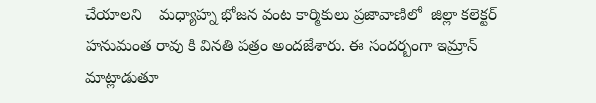చేయాలని    మధ్యాహ్న భోజన వంట కార్మికులు ప్రజావాణిలో  జిల్లా కలెక్టర్ హనుమంత రావు కి వినతి పత్రం అందజేశారు. ఈ సందర్బంగా ఇమ్రాన్ మాట్లాడుతూ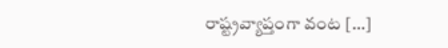రాష్ట్రవ్యాప్తంగా వంట […]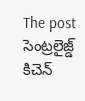The post సెంట్రలైజ్డ్ కిచెన్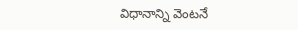విధానాన్ని వెంటనే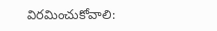విరమించుకోవాలి: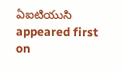ఏఐటియుసి appeared first on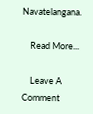Navatelangana.

    Read More...

    Leave A Comment